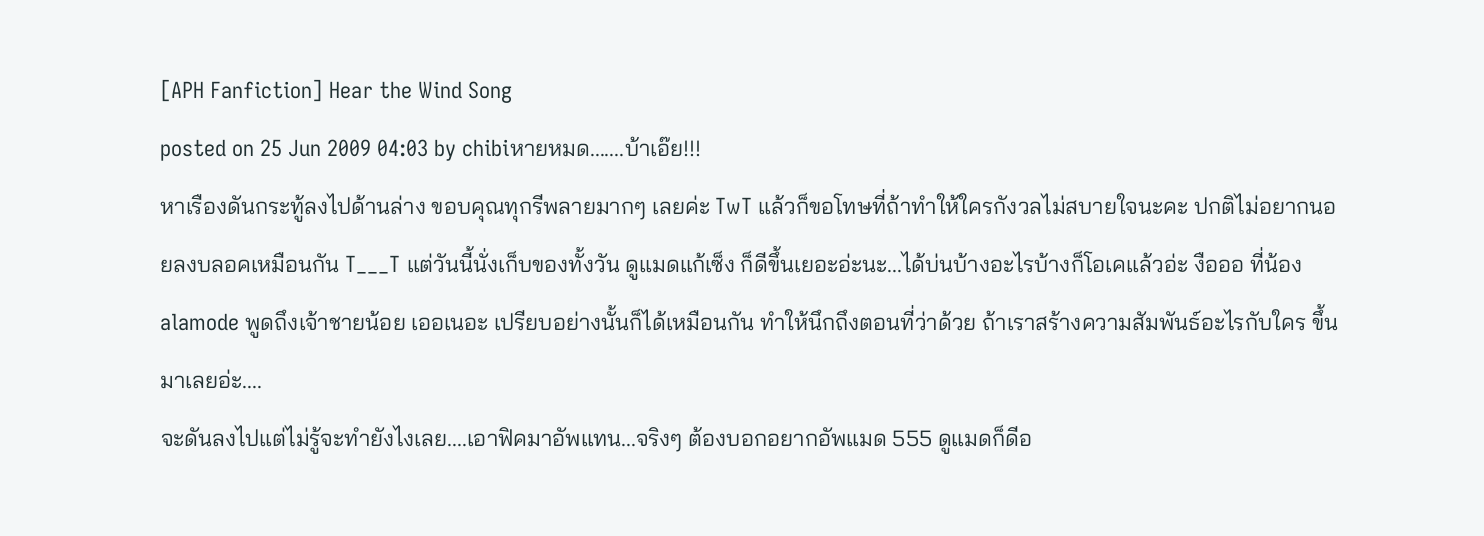[APH Fanfiction] Hear the Wind Song
posted on 25 Jun 2009 04:03 by chibiหายหมด.......บ้าเอ๊ย!!!
หาเรืองดันกระทู้ลงไปด้านล่าง ขอบคุณทุกรีพลายมากๆ เลยค่ะ TwT แล้วก็ขอโทษที่ถ้าทำให้ใครกังวลไม่สบายใจนะคะ ปกติไม่อยากนอยลงบลอคเหมือนกัน T___T แต่วันนี้นั่งเก็บของทั้งวัน ดูแมดแก้เซ็ง ก็ดีขึ้นเยอะอ่ะนะ...ได้บ่นบ้างอะไรบ้างก็โอเคแล้วอ่ะ งือออ ที่น้อง alamode พูดถึงเจ้าชายน้อย เออเนอะ เปรียบอย่างนั้นก็ได้เหมือนกัน ทำให้นึกถึงตอนที่ว่าด้วย ถ้าเราสร้างความสัมพันธ์อะไรกับใคร ขึ้นมาเลยอ่ะ....
จะดันลงไปแต่ไม่รู้จะทำยังไงเลย....เอาฟิคมาอัพแทน...จริงๆ ต้องบอกอยากอัพแมด 555 ดูแมดก็ดีอ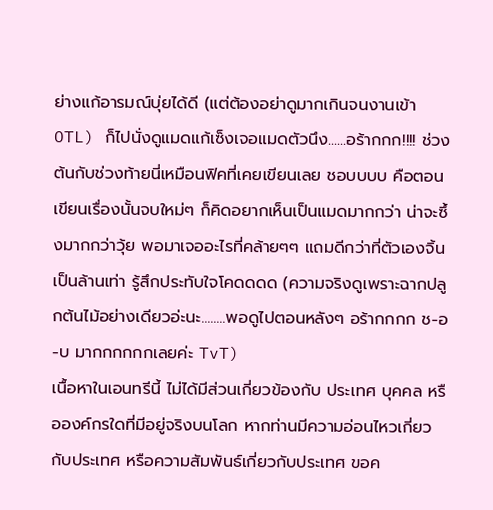ย่างแก้อารมณ์บุ่ยได้ดี (แต่ต้องอย่าดูมากเกินจนงานเข้า OTL) ก็ไปนั่งดูแมดแก้เซ็งเจอแมดตัวนึง......อร้ากกก!!!! ช่วงต้นกับช่วงท้ายนี่เหมือนฟิคที่เคยเขียนเลย ชอบบบบ คือตอนเขียนเรื่องนั้นจบใหม่ๆ ก็คิดอยากเห็นเป็นแมดมากกว่า น่าจะซึ้งมากกว่าวุ้ย พอมาเจออะไรที่คล้ายๆๆ แถมดีกว่าที่ตัวเองจิ้นเป็นล้านเท่า รู้สึกประทับใจโคดดดด (ความจริงดูเพราะฉากปลูกต้นไม้อย่างเดียวอ่ะนะ........พอดูไปตอนหลังๆ อร้ากกกก ช-อ-บ มากกกกกกเลยค่ะ TvT)
เนื้อหาในเอนทรีนี้ ไม่ได้มีส่วนเกี่ยวข้องกับ ประเทศ บุคคล หรือองค์กรใดที่มีอยู่จริงบนโลก หากท่านมีความอ่อนไหวเกี่ยวกับประเทศ หรือความสัมพันธ์เกี่ยวกับประเทศ ขอค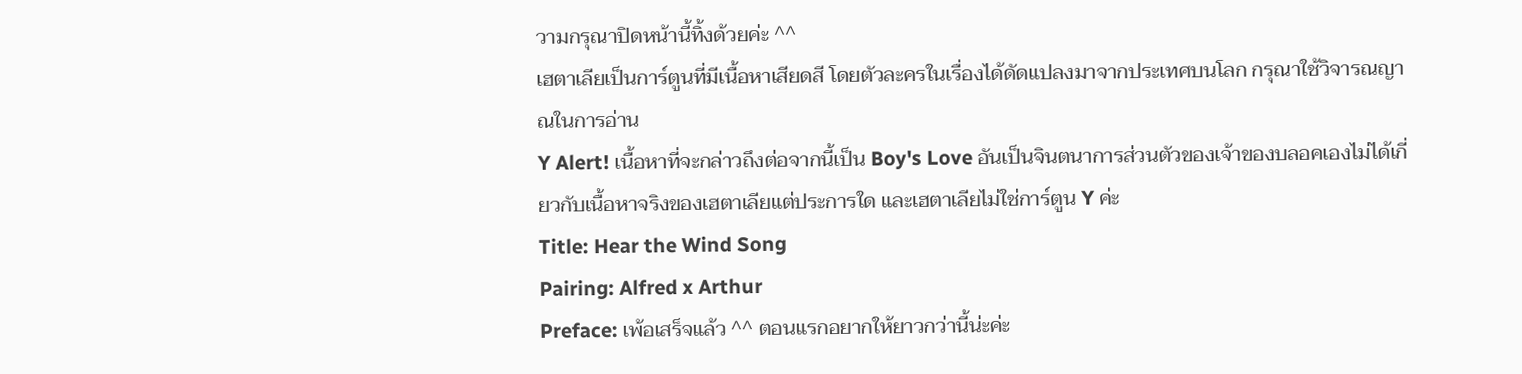วามกรุณาปิดหน้านี้ทิ้งด้วยค่ะ ^^
เฮตาเลียเป็นการ์ตูนที่มีเนื้อหาเสียดสี โดยตัวละครในเรื่องได้ดัดแปลงมาจากประเทศบนโลก กรุณาใช้วิจารณญาณในการอ่าน
Y Alert! เนื้อหาที่จะกล่าวถึงต่อจากนี้เป็น Boy's Love อันเป็นจินตนาการส่วนตัวของเจ้าของบลอคเองไม่ได้เกี่ยวกับเนื้อหาจริงของเฮตาเลียแต่ประการใด และเฮตาเลียไม่ใช่การ์ตูน Y ค่ะ
Title: Hear the Wind Song
Pairing: Alfred x Arthur
Preface: เพ้อเสร็จแล้ว ^^ ตอนแรกอยากให้ยาวกว่านี้น่ะค่ะ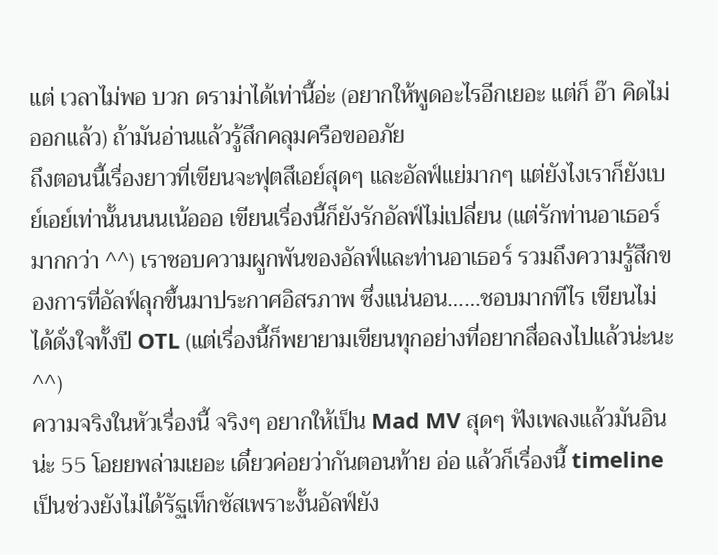แต่ เวลาไม่พอ บวก ดราม่าได้เท่านี้อ่ะ (อยากให้พูดอะไรอีกเยอะ แต่ก็ อ๊า คิดไม่ออกแล้ว) ถ้ามันอ่านแล้วรู้สึกคลุมครือขออภัย
ถึงตอนนี้เรื่องยาวที่เขียนจะฟุตสึเอย์สุดๆ และอัลฟ์แย่มากๆ แต่ยังไงเราก็ยังเบย์เอย์เท่านั้นนนนเน้อออ เขียนเรื่องนี้ก็ยังรักอัลฟ์ไม่เปลี่ยน (แต่รักท่านอาเธอร์มากกว่า ^^) เราชอบความผูกพันของอัลฟ์และท่านอาเธอร์ รวมถึงความรู้สึกของการที่อัลฟ์ลุกขึ้นมาประกาศอิสรภาพ ซึ่งแน่นอน……ชอบมากทีไร เขียนไม่ได้ดั่งใจทั้งปี OTL (แต่เรื่องนี้ก็พยายามเขียนทุกอย่างที่อยากสื่อลงไปแล้วน่ะนะ ^^)
ความจริงในหัวเรื่องนี้ จริงๆ อยากให้เป็น Mad MV สุดๆ ฟังเพลงแล้วมันอินน่ะ 55 โอยยพล่ามเยอะ เดี๋ยวค่อยว่ากันตอนท้าย อ่อ แล้วก็เรื่องนี้ timeline เป็นช่วงยังไม่ได้รัฐเท็กซัสเพราะงั้นอัลฟ์ยัง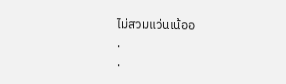ไม่สวมแว่นเน้ออ
.
.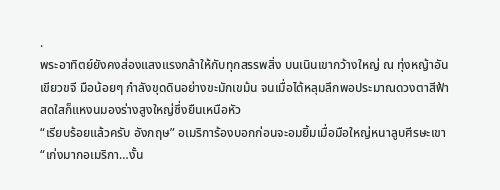.
พระอาทิตย์ยังคงส่องแสงแรงกล้าให้กับทุกสรรพสิ่ง บนเนินเขากว้างใหญ่ ณ ทุ่งหญ้าอันเขียวขจี มือน้อยๆ กำลังขุดดินอย่างขะมักเขม้น จนเมื่อได้หลุมลึกพอประมาณดวงตาสีฟ้าสดใสก็แหงนมองร่างสูงใหญ่ซึ่งยืนเหนือหัว
“เรียบร้อยแล้วครับ อังกฤษ” อเมริการ้องบอกก่อนจะอมยิ้มเมื่อมือใหญ่หนาลูบศีรษะเขา
“เก่งมากอเมริกา…งั้น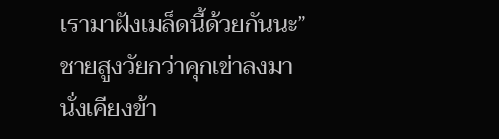เรามาฝังเมล็ดนี้ด้วยกันนะ” ชายสูงวัยกว่าคุกเข่าลงมานั่งเคียงข้า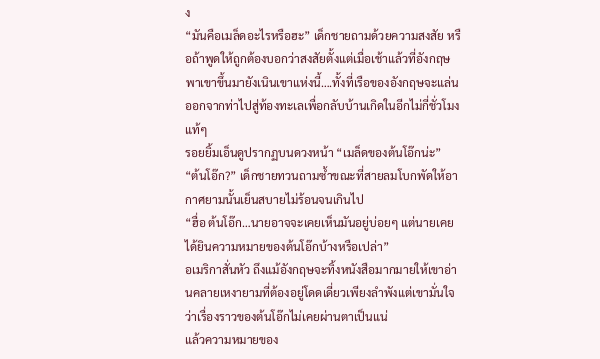ง
“มันคือเมล็ดอะไรหรือฮะ” เด็กชายถามด้วยความสงสัย หรือถ้าพูดให้ถูกต้องบอกว่าสงสัยตั้งแต่เมื่อเช้าแล้วที่อังกฤษพาเขาขึ้นมายังเนินเขาแห่งนี้….ทั้งที่เรือของอังกฤษจะแล่นออกจากท่าไปสู่ท้องทะเลเพื่อกลับบ้านเกิดในอีกไม่กี่ชั่วโมงแท้ๆ
รอยยิ้มเอ็นดูปรากฏบนดวงหน้า “เมล็ดของต้นโอ๊กน่ะ”
“ต้นโอ๊ก?” เด็กชายทวนถามซ้ำขณะที่สายลมโบกพัดให้อากาศยามนั้นเย็นสบายไม่ร้อนจนเกินไป
“ฮื่อ ต้นโอ๊ก…นายอาจจะเคยเห็นมันอยู่บ่อยๆ แต่นายเคยได้ยินความหมายของต้นโอ๊กบ้างหรือเปล่า”
อเมริกาสั่นหัว ถึงแม้อังกฤษจะทิ้งหนังสือมากมายให้เขาอ่านคลายเหงายามที่ต้องอยู่โดดเดี่ยวเพียงลำพังแต่เขามั่นใจว่าเรื่องราวของต้นโอ๊กไม่เคยผ่านตาเป็นแน่
แล้วความหมายของ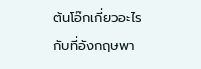ต้นโอ๊กเกี่ยวอะไรกับที่อังกฤษพา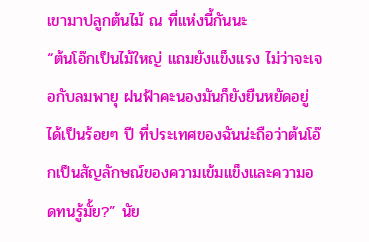เขามาปลูกต้นไม้ ณ ที่แห่งนี้กันนะ
“ต้นโอ๊กเป็นไม้ใหญ่ แถมยังแข็งแรง ไม่ว่าจะเจอกับลมพายุ ฝนฟ้าคะนองมันก็ยังยืนหยัดอยู่ได้เป็นร้อยๆ ปี ที่ประเทศของฉันน่ะถือว่าต้นโอ๊กเป็นสัญลักษณ์ของความเข้มแข็งและความอดทนรู้มั้ย?” นัย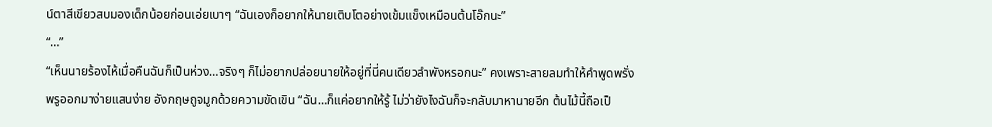น์ตาสีเขียวสบมองเด็กน้อยก่อนเอ่ยเบาๆ “ฉันเองก็อยากให้นายเติบโตอย่างเข้มแข็งเหมือนต้นโอ๊กนะ”
“…”
“เห็นนายร้องไห้เมื่อคืนฉันก็เป็นห่วง…จริงๆ ก็ไม่อยากปล่อยนายให้อยู่ที่นี่คนเดียวลำพังหรอกนะ” คงเพราะสายลมทำให้คำพูดพรั่งพรูออกมาง่ายแสนง่าย อังกฤษถูจมูกด้วยความขัดเขิน “ฉัน…ก็แค่อยากให้รู้ ไม่ว่ายังไงฉันก็จะกลับมาหานายอีก ต้นไม้นี้ถือเป็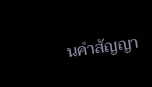นคำสัญญา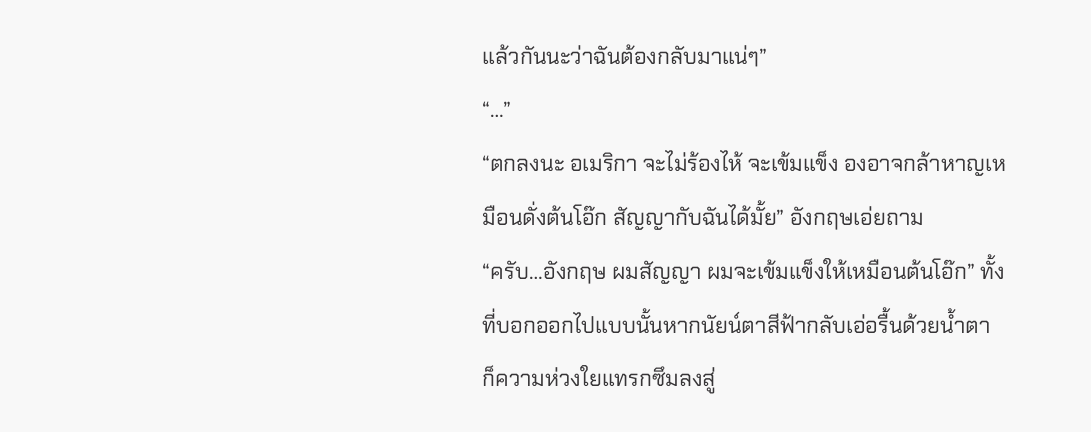แล้วกันนะว่าฉันต้องกลับมาแน่ๆ”
“…”
“ตกลงนะ อเมริกา จะไม่ร้องไห้ จะเข้มแข็ง องอาจกล้าหาญเหมือนดั่งต้นโอ๊ก สัญญากับฉันได้มั้ย” อังกฤษเอ่ยถาม
“ครับ…อังกฤษ ผมสัญญา ผมจะเข้มแข็งให้เหมือนต้นโอ๊ก” ทั้งที่บอกออกไปแบบนั้นหากนัยน์ตาสีฟ้ากลับเอ่อรื้นด้วยน้ำตา
ก็ความห่วงใยแทรกซึมลงสู่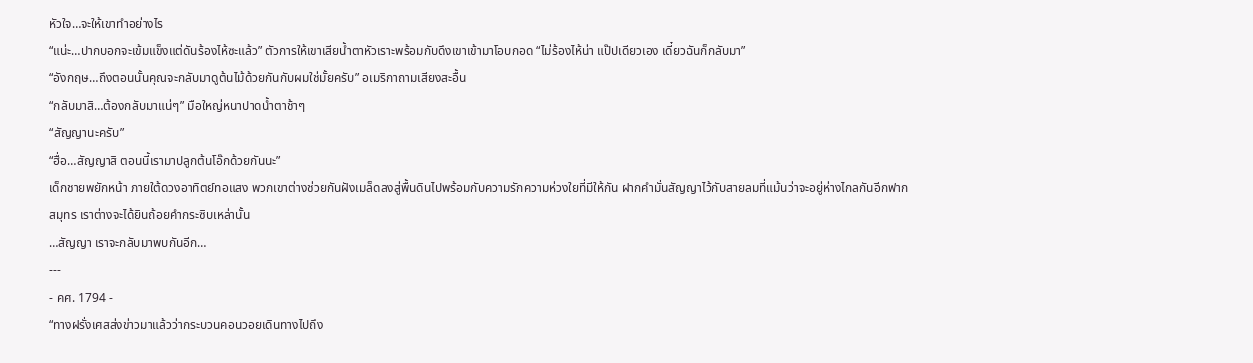หัวใจ…จะให้เขาทำอย่างไร
“แน่ะ…ปากบอกจะเข้มแข็งแต่ดันร้องไห้ซะแล้ว” ตัวการให้เขาเสียน้ำตาหัวเราะพร้อมกับดึงเขาเข้ามาโอบกอด “ไม่ร้องไห้น่า แป๊ปเดียวเอง เดี๋ยวฉันก็กลับมา”
“อังกฤษ…ถึงตอนนั้นคุณจะกลับมาดูต้นไม้ด้วยกันกับผมใช่มั้ยครับ” อเมริกาถามเสียงสะอื้น
“กลับมาสิ…ต้องกลับมาแน่ๆ” มือใหญ่หนาปาดน้ำตาช้าๆ
“สัญญานะครับ”
“ฮื่อ…สัญญาสิ ตอนนี้เรามาปลูกต้นโอ๊กด้วยกันนะ”
เด็กชายพยักหน้า ภายใต้ดวงอาทิตย์ทอแสง พวกเขาต่างช่วยกันฝังเมล็ดลงสู่พื้นดินไปพร้อมกับความรักความห่วงใยที่มีให้กัน ฝากคำมั่นสัญญาไว้กับสายลมที่แม้นว่าจะอยู่ห่างไกลกันอีกฟากสมุทร เราต่างจะได้ยินถ้อยคำกระซิบเหล่านั้น
…สัญญา เราจะกลับมาพบกันอีก…
---
- คศ. 1794 -
“ทางฝรั่งเศสส่งข่าวมาแล้วว่ากระบวนคอนวอยเดินทางไปถึง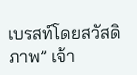เบรสท์โดยสวัสดิภาพ” เจ้า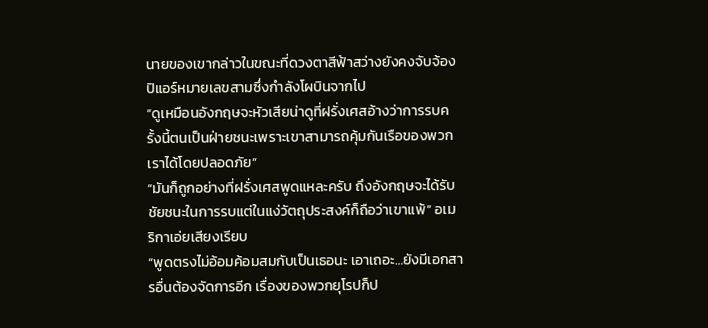นายของเขากล่าวในขณะที่ดวงตาสีฟ้าสว่างยังคงจับจ้องปิแอร์หมายเลขสามซึ่งกำลังโผบินจากไป
“ดูเหมือนอังกฤษจะหัวเสียน่าดูที่ฝรั่งเศสอ้างว่าการรบครั้งนี้ตนเป็นฝ่ายชนะเพราะเขาสามารถคุ้มกันเรือของพวกเราได้โดยปลอดภัย”
“มันก็ถูกอย่างที่ฝรั่งเศสพูดแหละครับ ถึงอังกฤษจะได้รับชัยชนะในการรบแต่ในแง่วัตถุประสงค์ก็ถือว่าเขาแพ้” อเมริกาเอ่ยเสียงเรียบ
“พูดตรงไม่อ้อมค้อมสมกับเป็นเธอนะ เอาเถอะ…ยังมีเอกสารอื่นต้องจัดการอีก เรื่องของพวกยุโรปก็ป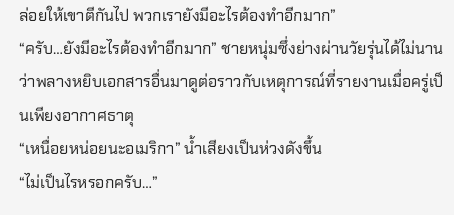ล่อยให้เขาตีกันไป พวกเรายังมีอะไรต้องทำอีกมาก”
“ครับ…ยังมีอะไรต้องทำอีกมาก” ชายหนุ่มซึ่งย่างผ่านวัยรุ่นได้ไม่นานว่าพลางหยิบเอกสารอื่นมาดูต่อราวกับเหตุการณ์ที่รายงานเมื่อครู่เป็นเพียงอากาศธาตุ
“เหนื่อยหน่อยนะอเมริกา” น้ำเสียงเป็นห่วงดังขึ้น
“ไม่เป็นไรหรอกครับ…”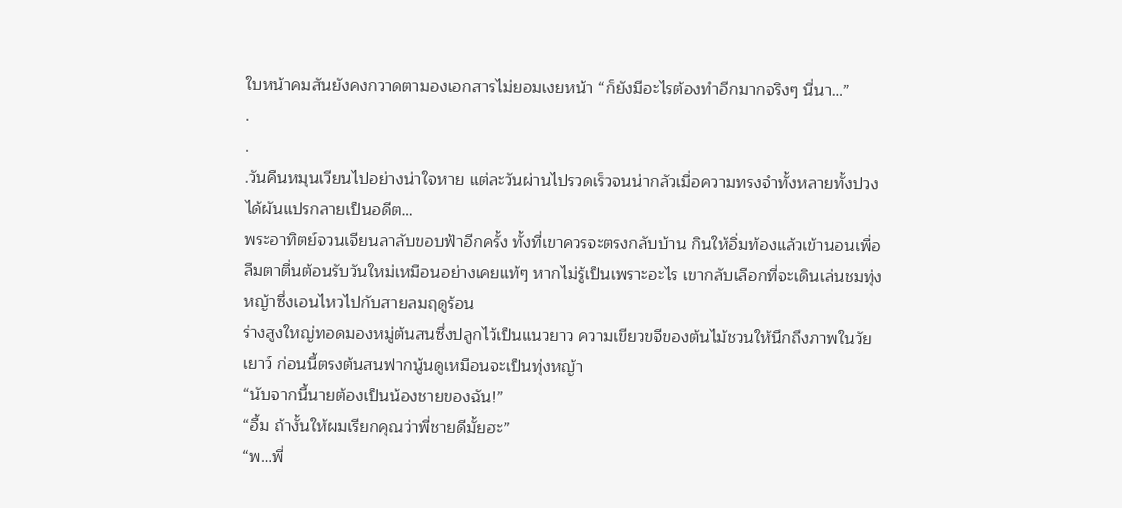ใบหน้าคมสันยังคงกวาดตามองเอกสารไม่ยอมเงยหน้า “ก็ยังมีอะไรต้องทำอีกมากจริงๆ นี่นา…”
.
.
.วันคืนหมุนเวียนไปอย่างน่าใจหาย แต่ละวันผ่านไปรวดเร็วจนน่ากลัวเมื่อความทรงจำทั้งหลายทั้งปวงได้ผันแปรกลายเป็นอดีต…
พระอาทิตย์จวนเจียนลาลับขอบฟ้าอีกครั้ง ทั้งที่เขาควรจะตรงกลับบ้าน กินให้อิ่มท้องแล้วเข้านอนเพื่อลืมตาตื่นต้อนรับวันใหม่เหมือนอย่างเคยแท้ๆ หากไม่รู้เป็นเพราะอะไร เขากลับเลือกที่จะเดินเล่นชมทุ่งหญ้าซึ่งเอนไหวไปกับสายลมฤดูร้อน
ร่างสูงใหญ่ทอดมองหมู่ต้นสนซึ่งปลูกไว้เป็นแนวยาว ความเขียวขจีของต้นไม้ชวนให้นึกถึงภาพในวัยเยาว์ ก่อนนี้ตรงต้นสนฟากนู้นดูเหมือนจะเป็นทุ่งหญ้า
“นับจากนี้นายต้องเป็นน้องชายของฉัน!”
“อื้ม ถ้างั้นให้ผมเรียกคุณว่าพี่ชายดีมั้ยฮะ”
“พ…พี่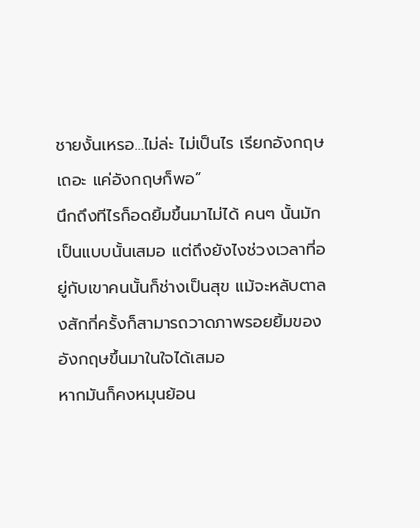ชายงั้นเหรอ…ไม่ล่ะ ไม่เป็นไร เรียกอังกฤษเถอะ แค่อังกฤษก็พอ”
นึกถึงทีไรก็อดยิ้มขึ้นมาไม่ได้ คนๆ นั้นมักเป็นแบบนั้นเสมอ แต่ถึงยังไงช่วงเวลาที่อยู่กับเขาคนนั้นก็ช่างเป็นสุข แม้จะหลับตาลงสักกี่ครั้งก็สามารถวาดภาพรอยยิ้มของอังกฤษขึ้นมาในใจได้เสมอ
หากมันก็คงหมุนย้อน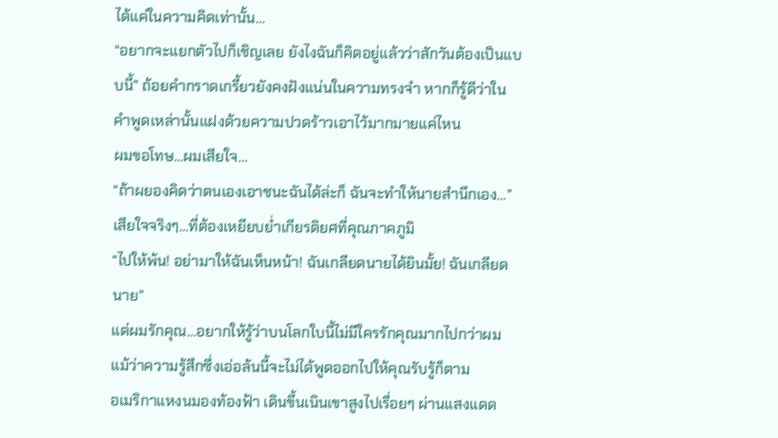ได้แค่ในความคิดเท่านั้น…
“อยากจะแยกตัวไปก็เชิญเลย ยังไงฉันก็คิดอยู่แล้วว่าสักวันต้องเป็นแบบนี้” ถ้อยคำกราดเกรี้ยวยังคงฝังแน่นในความทรงจำ หากก็รู้ดีว่าในคำพูดเหล่านั้นแฝงด้วยความปวดร้าวเอาไว้มากมายแค่ไหน
ผมขอโทษ…ผมเสียใจ…
“ถ้าผยองคิดว่าตนเองเอาชนะฉันได้ล่ะก็ ฉันจะทำให้นายสำนึกเอง…”
เสียใจจริงๆ…ที่ต้องเหยียบย่ำเกียรติยศที่คุณภาคภูมิ
“ไปให้พ้น! อย่ามาให้ฉันเห็นหน้า! ฉันเกลียดนายได้ยินมั้ย! ฉันเกลียดนาย”
แต่ผมรักคุณ…อยากให้รู้ว่าบนโลกใบนี้ไม่มีใครรักคุณมากไปกว่าผม
แม้ว่าความรู้สึกซึ่งเอ่อล้นนี้จะไม่ได้พูดออกไปให้คุณรับรู้ก็ตาม
อเมริกาแหงนมองท้องฟ้า เดินขึ้นเนินเขาสูงไปเรื่อยๆ ผ่านแสงแดด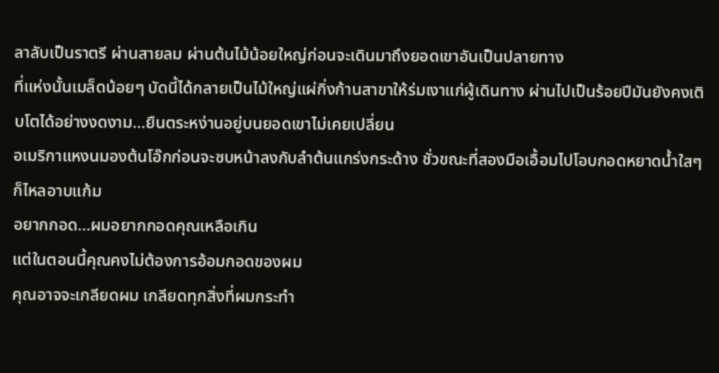ลาลับเป็นราตรี ผ่านสายลม ผ่านต้นไม้น้อยใหญ่ก่อนจะเดินมาถึงยอดเขาอันเป็นปลายทาง
ที่แห่งนั้นเมล็ดน้อยๆ บัดนี้ได้กลายเป็นไม้ใหญ่แผ่กิ่งก้านสาขาให้ร่มเงาแก่ผู้เดินทาง ผ่านไปเป็นร้อยปีมันยังคงเติบโตได้อย่างงดงาม…ยืนตระหง่านอยู่บนยอดเขาไม่เคยเปลี่ยน
อเมริกาแหงนมองต้นโอ๊กก่อนจะซบหน้าลงกับลำต้นแกร่งกระด้าง ชั่วขณะที่สองมือเอื้อมไปโอบกอดหยาดน้ำใสๆ ก็ไหลอาบแก้ม
อยากกอด…ผมอยากกอดคุณเหลือเกิน
แต่ในตอนนี้คุณคงไม่ต้องการอ้อมกอดของผม
คุณอาจจะเกลียดผม เกลียดทุกสิ่งที่ผมกระทำ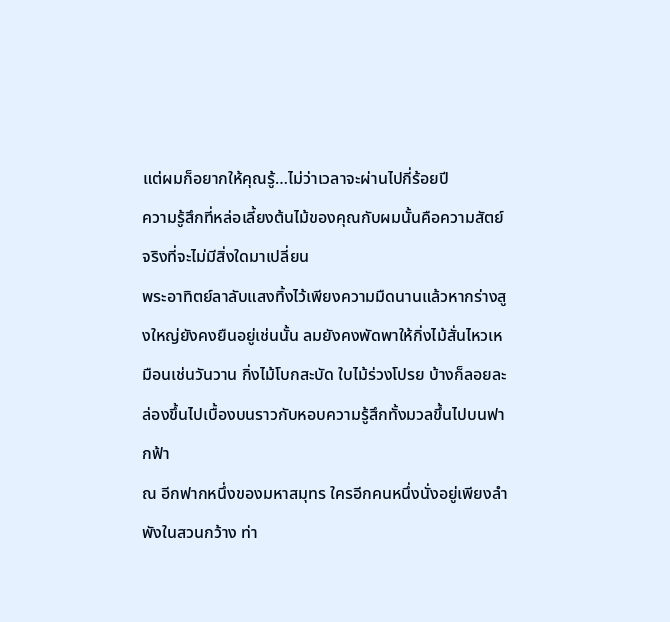แต่ผมก็อยากให้คุณรู้…ไม่ว่าเวลาจะผ่านไปกี่ร้อยปี
ความรู้สึกที่หล่อเลี้ยงต้นไม้ของคุณกับผมนั้นคือความสัตย์จริงที่จะไม่มีสิ่งใดมาเปลี่ยน
พระอาทิตย์ลาลับแสงทิ้งไว้เพียงความมืดนานแล้วหากร่างสูงใหญ่ยังคงยืนอยู่เช่นนั้น ลมยังคงพัดพาให้กิ่งไม้สั่นไหวเหมือนเช่นวันวาน กิ่งไม้โบกสะบัด ใบไม้ร่วงโปรย บ้างก็ลอยละล่องขึ้นไปเบื้องบนราวกับหอบความรู้สึกทั้งมวลขึ้นไปบนฟากฟ้า
ณ อีกฟากหนึ่งของมหาสมุทร ใครอีกคนหนึ่งนั่งอยู่เพียงลำพังในสวนกว้าง ท่า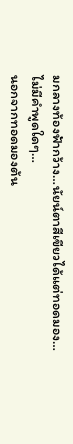มกลางท้องฟ้ากว้าง…นัยน์ตาสีเขียวได้แต่ทอดมอง…ไม่มีคำพูดใดๆ…
นอกจากทอดมองต้น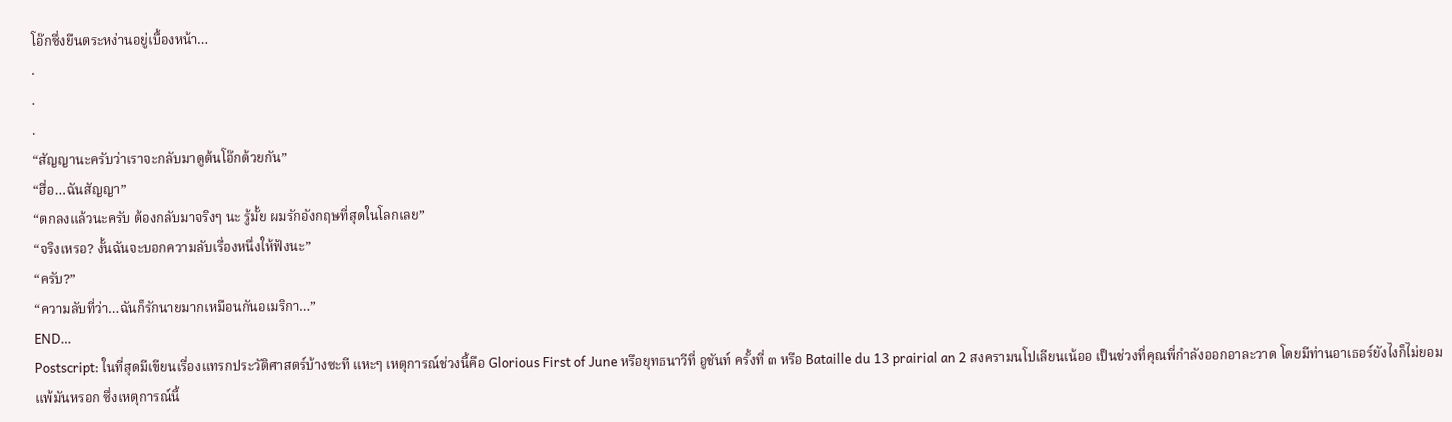โอ๊กซึ่งยืนตระหง่านอยู่เบื้องหน้า…
.
.
.
“สัญญานะครับว่าเราจะกลับมาดูต้นโอ๊กด้วยกัน”
“ฮื่อ…ฉันสัญญา”
“ตกลงแล้วนะครับ ต้องกลับมาจริงๆ นะ รู้มั้ย ผมรักอังกฤษที่สุดในโลกเลย”
“จริงเหรอ? งั้นฉันจะบอกความลับเรื่องหนึ่งให้ฟังนะ”
“ครับ?”
“ความลับที่ว่า…ฉันก็รักนายมากเหมือนกันอเมริกา…”
END…
Postscript: ในที่สุดมีเขียนเรื่องแทรกประวัติศาสตร์บ้างซะที แหะๆ เหตุการณ์ช่วงนี้คือ Glorious First of June หรือยุทธนาวีที่ อูชันท์ ครั้งที่ ๓ หรือ Bataille du 13 prairial an 2 สงครามนโปเลียนเน้ออ เป็นช่วงที่คุณพี่กำลังออกอาละวาด โดยมีท่านอาเธอร์ยังไงก็ไม่ยอมแพ้มันหรอก ซึ่งเหตุการณ์นี้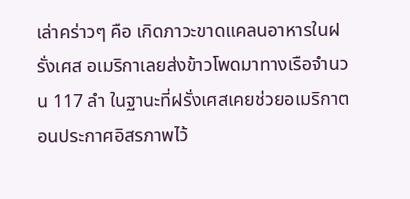เล่าคร่าวๆ คือ เกิดภาวะขาดแคลนอาหารในฝรั่งเศส อเมริกาเลยส่งข้าวโพดมาทางเรือจำนวน 117 ลำ ในฐานะที่ฝรั่งเศสเคยช่วยอเมริกาตอนประกาศอิสรภาพไว้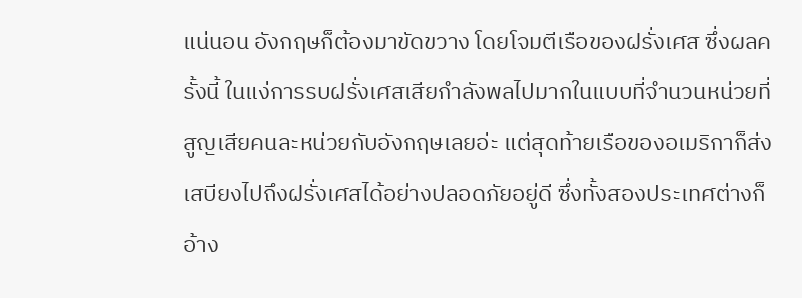แน่นอน อังกฤษก็ต้องมาขัดขวาง โดยโจมตีเรือของฝรั่งเศส ซึ่งผลครั้งนี้ ในแง่การรบฝรั่งเศสเสียกำลังพลไปมากในแบบที่จำนวนหน่วยที่สูญเสียคนละหน่วยกับอังกฤษเลยอ่ะ แต่สุดท้ายเรือของอเมริกาก็ส่งเสบียงไปถึงฝรั่งเศสได้อย่างปลอดภัยอยู่ดี ซึ่งทั้งสองประเทศต่างก็อ้าง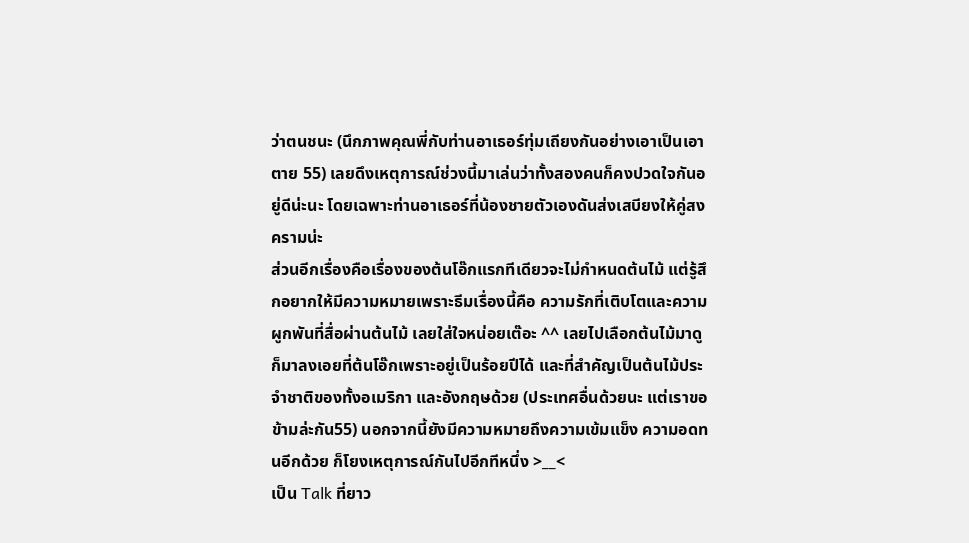ว่าตนชนะ (นึกภาพคุณพี่กับท่านอาเธอร์ทุ่มเถียงกันอย่างเอาเป็นเอาตาย 55) เลยดึงเหตุการณ์ช่วงนี้มาเล่นว่าทั้งสองคนก็คงปวดใจกันอยู่ดีน่ะนะ โดยเฉพาะท่านอาเธอร์ที่น้องชายตัวเองดันส่งเสบียงให้คู่สงครามน่ะ
ส่วนอีกเรื่องคือเรื่องของต้นโอ๊กแรกทีเดียวจะไม่กำหนดต้นไม้ แต่รู้สึกอยากให้มีความหมายเพราะธีมเรื่องนี้คือ ความรักที่เติบโตและความผูกพันที่สื่อผ่านต้นไม้ เลยใส่ใจหน่อยเต๊อะ ^^ เลยไปเลือกต้นไม้มาดูก็มาลงเอยที่ต้นโอ๊กเพราะอยู่เป็นร้อยปีได้ และที่สำคัญเป็นต้นไม้ประจำชาติของทั้งอเมริกา และอังกฤษด้วย (ประเทศอื่นด้วยนะ แต่เราขอข้ามล่ะกัน55) นอกจากนี้ยังมีความหมายถึงความเข้มแข็ง ความอดทนอีกด้วย ก็โยงเหตุการณ์กันไปอีกทีหนึ่ง >__<
เป็น Talk ที่ยาว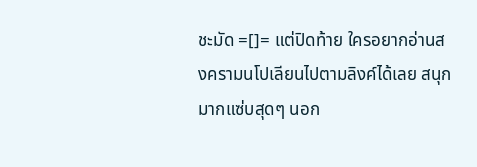ชะมัด =[]= แต่ปิดท้าย ใครอยากอ่านสงครามนโปเลียนไปตามลิงค์ได้เลย สนุกมากแซ่บสุดๆ นอก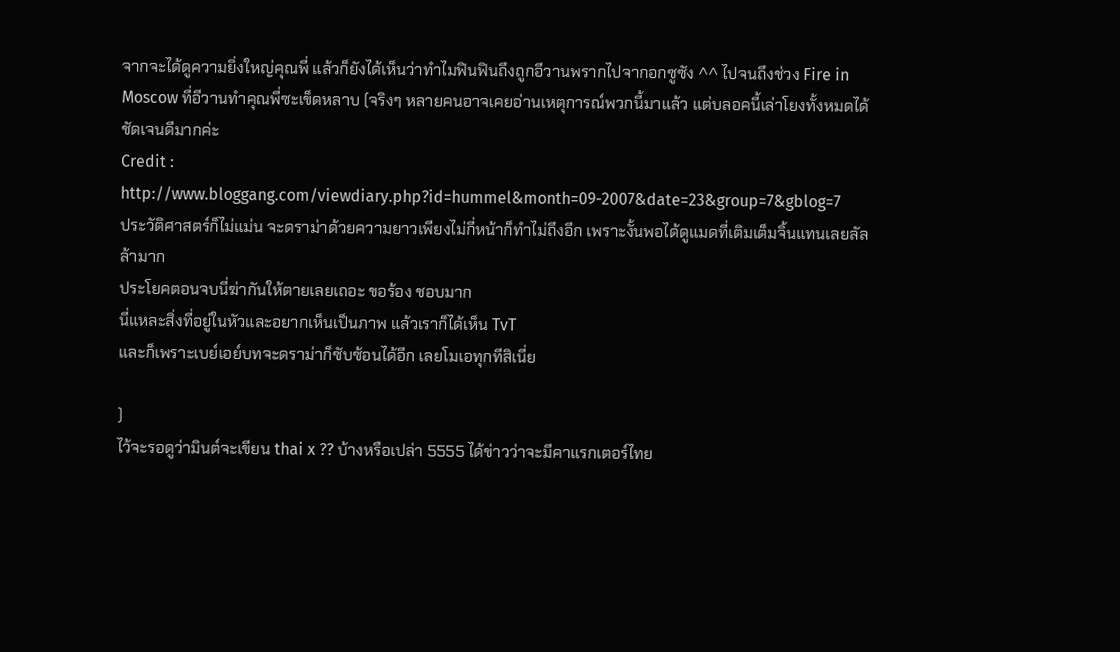จากจะได้ดูความยิ่งใหญ่คุณพี่ แล้วก็ยังได้เห็นว่าทำไมฟินฟินถึงถูกอีวานพรากไปจากอกซูซัง ^^ ไปจนถึงช่วง Fire in Moscow ที่อีวานทำคุณพี่ซะเข็ดหลาบ (จริงๆ หลายคนอาจเคยอ่านเหตุการณ์พวกนี้มาแล้ว แต่บลอคนี้เล่าโยงทั้งหมดได้ชัดเจนดีมากค่ะ
Credit : http://www.bloggang.com/viewdiary.php?id=hummel&month=09-2007&date=23&group=7&gblog=7
ประวัติศาสตร์ก็ไม่แม่น จะดราม่าด้วยความยาวเพียงไม่กี่หน้าก็ทำไม่ถึงอีก เพราะงั้นพอได้ดูแมดที่เติมเต็มจิ้นแทนเลยลัลล้ามาก
ประโยคตอนจบนี่ฆ่ากันให้ตายเลยเถอะ ขอร้อง ชอบมาก
นี่แหละสิ่งที่อยู่ในหัวและอยากเห็นเป็นภาพ แล้วเราก็ได้เห็น TvT
และก็เพราะเบย์เอย์บทจะดราม่าก็ซับซ้อนได้อีก เลยโมเอทุกทีสิเนี่ย

)
ไว้จะรอดูว่ามินต์จะเขียน thai x ?? บ้างหรือเปล่า 5555 ได้ข่าวว่าจะมีคาแรกเตอร์ไทย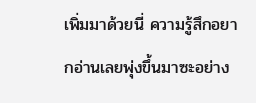เพิ่มมาด้วยนี่ ความรู้สึกอยากอ่านเลยพุ่งขึ้นมาซะอย่าง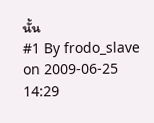นั้น
#1 By frodo_slave on 2009-06-25 14:29